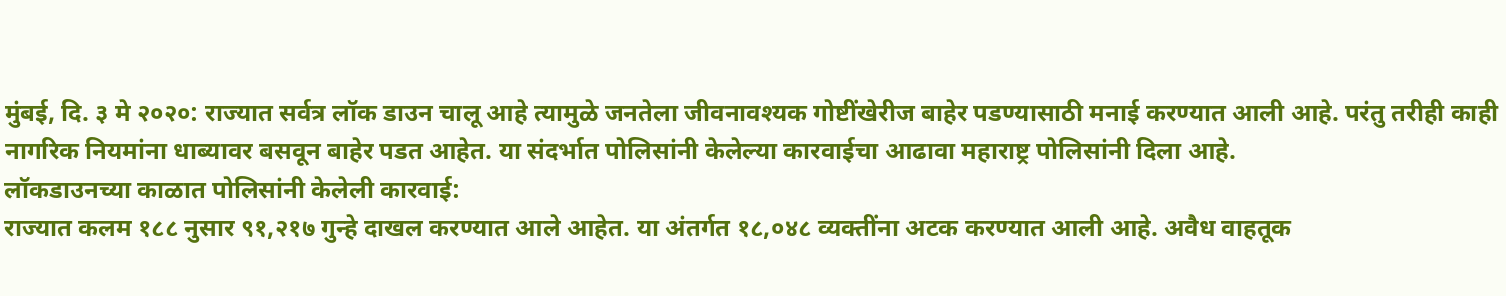मुंबई, दि. ३ मे २०२०: राज्यात सर्वत्र लॉक डाउन चालू आहे त्यामुळे जनतेला जीवनावश्यक गोष्टींखेरीज बाहेर पडण्यासाठी मनाई करण्यात आली आहे. परंतु तरीही काही नागरिक नियमांना धाब्यावर बसवून बाहेर पडत आहेत. या संदर्भात पोलिसांनी केलेल्या कारवाईचा आढावा महाराष्ट्र पोलिसांनी दिला आहे.
लॉकडाउनच्या काळात पोलिसांनी केलेली कारवाई:
राज्यात कलम १८८ नुसार ९१,२१७ गुन्हे दाखल करण्यात आले आहेत. या अंतर्गत १८,०४८ व्यक्तींना अटक करण्यात आली आहे. अवैध वाहतूक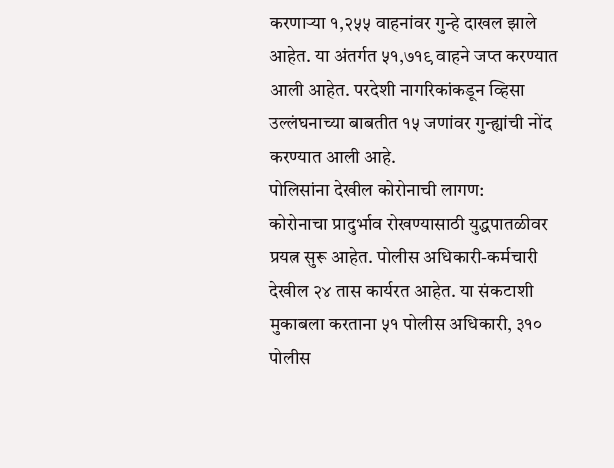करणाऱ्या १,२५५ वाहनांवर गुन्हे दाखल झाले आहेत. या अंतर्गत ५१,७१९ वाहने जप्त करण्यात आली आहेत. परदेशी नागरिकांकडून व्हिसा उल्लंघनाच्या बाबतीत १५ जणांवर गुन्ह्यांची नोंद करण्यात आली आहे.
पोलिसांना देखील कोरोनाची लागण:
कोरोनाचा प्रादुर्भाव रोखण्यासाठी युद्धपातळीवर प्रयत्न सुरू आहेत. पोलीस अधिकारी-कर्मचारी देखील २४ तास कार्यरत आहेत. या संकटाशी मुकाबला करताना ५१ पोलीस अधिकारी, ३१० पोलीस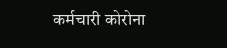कर्मचारी कोरोना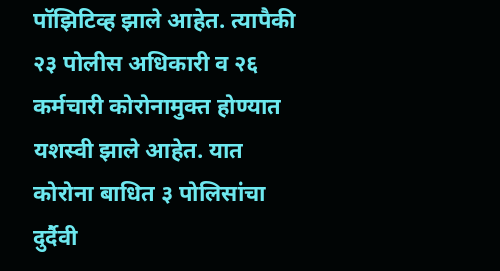पॉझिटिव्ह झाले आहेत. त्यापैकी २३ पोलीस अधिकारी व २६ कर्मचारी कोरोनामुक्त होण्यात यशस्वी झाले आहेत. यात कोरोना बाधित ३ पोलिसांचा दुर्दैवी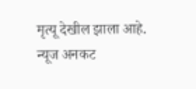मृत्यू देखील झाला आहे.
न्यूज अनकट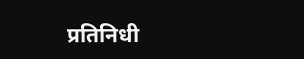प्रतिनिधी